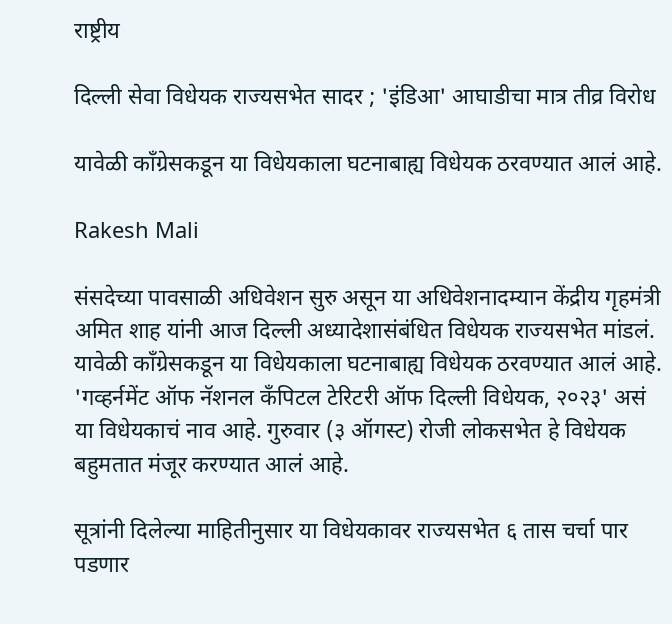राष्ट्रीय

दिल्ली सेवा विधेयक राज्यसभेत सादर ; 'इंडिआ' आघाडीचा मात्र तीव्र विरोध

यावेळी काँग्रेसकडून या विधेयकाला घटनाबाह्य विधेयक ठरवण्यात आलं आहे.

Rakesh Mali

संसदेच्या पावसाळी अधिवेशन सुरु असून या अधिवेशनादम्यान केंद्रीय गृहमंत्री अमित शाह यांनी आज दिल्ली अध्यादेशासंबंधित विधेयक राज्यसभेत मांडलं. यावेळी काँग्रेसकडून या विधेयकाला घटनाबाह्य विधेयक ठरवण्यात आलं आहे. 'गव्हर्नमेंट ऑफ नॅशनल कँपिटल टेरिटरी ऑफ दिल्ली विधेयक, २०२३' असं या विधेयकाचं नाव आहे. गुरुवार (३ ऑगस्ट) रोजी लोकसभेत हे विधेयक बहुमतात मंजूर करण्यात आलं आहे.

सूत्रांनी दिलेल्या माहितीनुसार या विधेयकावर राज्यसभेत ६ तास चर्चा पार पडणार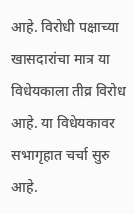आहे. विरोधी पक्षाच्या खासदारांचा मात्र या विधेयकाला तीव्र विरोध आहे. या विधेयकावर सभागृहात चर्चा सुरु आहे.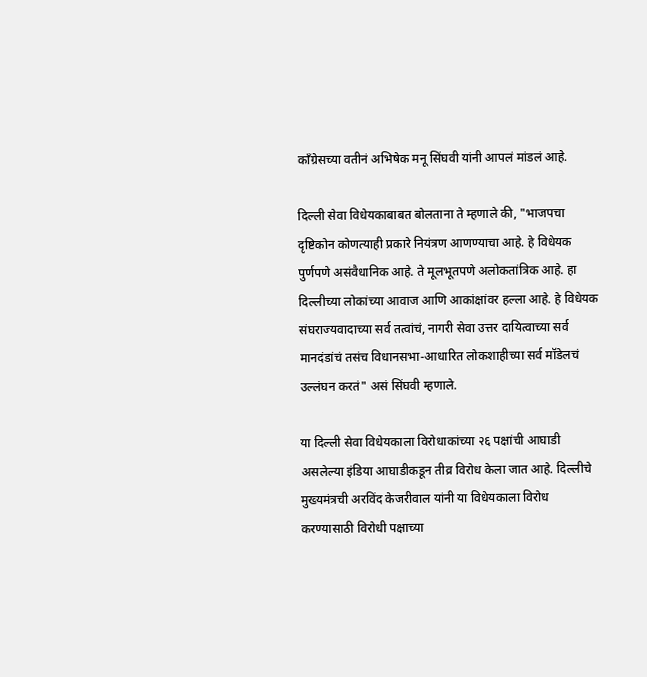काँग्रेसच्या वतीनं अभिषेक मनू सिंघवी यांनी आपलं मांडलं आहे.

दिल्ली सेवा विधेयकाबाबत बोलताना ते म्हणाले की, "भाजपचा दृष्टिकोन कोणत्याही प्रकारे नियंत्रण आणण्याचा आहे. हे विधेयक पुर्णपणे असंवैधानिक आहे. ते मूलभूतपणे अलोकतांत्रिक आहे. हा दिल्लीच्या लोकांच्या आवाज आणि आकांक्षांवर हल्ला आहे. हे विधेयक संघराज्यवादाच्या सर्व तत्वांचं, नागरी सेवा उत्तर दायित्वाच्या सर्व मानदंडांचं तसंच विधानसभा-आधारित लोकशाहीच्या सर्व मॉडेलचं उल्लंघन करतं" असं सिंघवी म्हणाले.

या दिल्ली सेवा विधेयकाला विरोधाकांच्या २६ पक्षांची आघाडी असलेल्या इंडिया आघाडीकडून तीव्र विरोध केला जात आहे. दिल्लीचे मुख्यमंत्रची अरविंद केजरीवाल यांनी या विधेयकाला विरोध करण्यासाठी विरोधी पक्षाच्या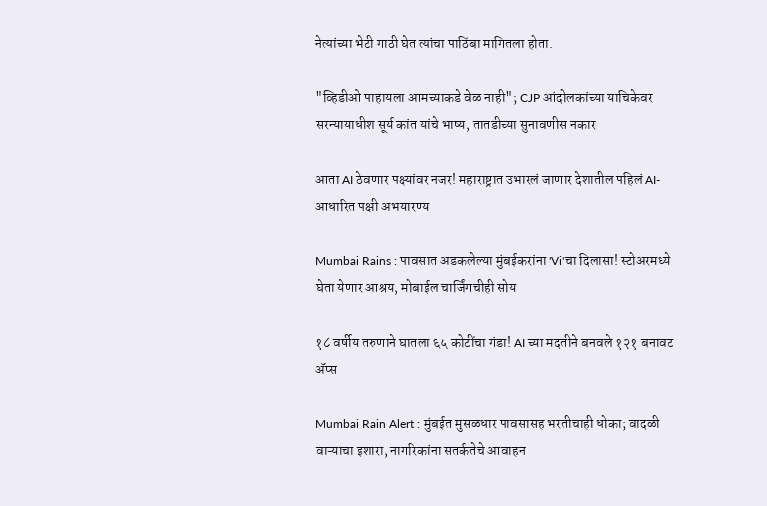नेत्यांच्या भेटी गाठी घेत त्यांचा पाठिंबा मागितला होता.

"व्हिडीओ पाहायला आमच्याकडे वेळ नाही"; CJP आंदोलकांच्या याचिकेवर सरन्यायाधीश सूर्य कांत यांचे भाष्य, तातडीच्या सुनावणीस नकार

आता AI ठेवणार पक्ष्यांवर नजर! महाराष्ट्रात उभारलं जाणार देशातील पहिलं AI-आधारित पक्षी अभयारण्य

Mumbai Rains : पावसात अडकलेल्या मुंबईकरांना 'Vi'चा दिलासा! स्टोअरमध्ये घेता येणार आश्रय, मोबाईल चार्जिंगचीही सोय

१८ वर्षीय तरुणाने घातला ६५ कोटींचा गंडा! AI च्या मदतीने बनवले १२१ बनावट अ‍ॅप्स

Mumbai Rain Alert : मुंबईत मुसळधार पावसासह भरतीचाही धोका; वादळी वाऱ्याचा इशारा, नागरिकांना सतर्कतेचे आवाहन